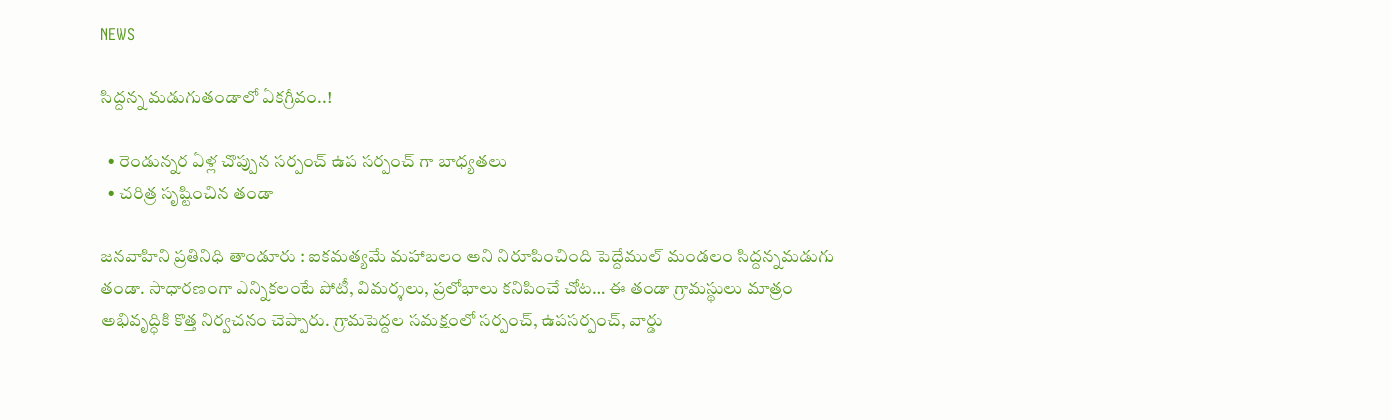NEWS

సిద్దన్న మడుగుతండాలో ఏకగ్రీవం..!

  • రెండున్నర ఏళ్ల చొప్పున సర్పంచ్ ఉప సర్పంచ్ గా బాధ్యతలు
  • చరిత్ర సృష్టించిన తండా

జనవాహిని ప్రతినిధి తాండూరు : ఐకమత్యమే మహాబలం అని నిరూపించింది పెద్దేముల్ మండలం సిద్దన్నమడుగు తండా. సాధారణంగా ఎన్నికలంటే పోటీ, విమర్శలు, ప్రలోభాలు కనిపించే చోట… ఈ తండా గ్రామస్థులు మాత్రం అభివృద్ధికి కొత్త నిర్వచనం చెప్పారు. గ్రామపెద్దల సమక్షంలో సర్పంచ్, ఉపసర్పంచ్, వార్డు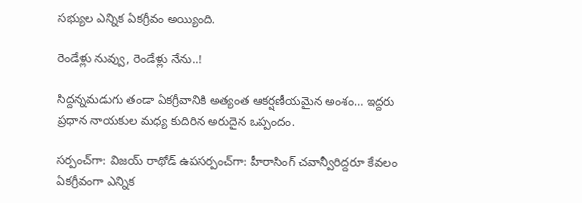సభ్యుల ఎన్నిక ఏకగ్రీవం అయ్యింది.

రెండేళ్లు నువ్వు, రెండేళ్లు నేను..!

సిద్దన్నమడుగు తండా ఏకగ్రీవానికి అత్యంత ఆకర్షణీయమైన అంశం… ఇద్దరు ప్రధాన నాయకుల మధ్య కుదిరిన అరుదైన ఒప్పందం.

సర్పంచ్‌గా: విజయ్ రాథోడ్ ఉపసర్పంచ్‌గా: హీరాసింగ్ చవాన్వీరిద్దరూ కేవలం ఏకగ్రీవంగా ఎన్నిక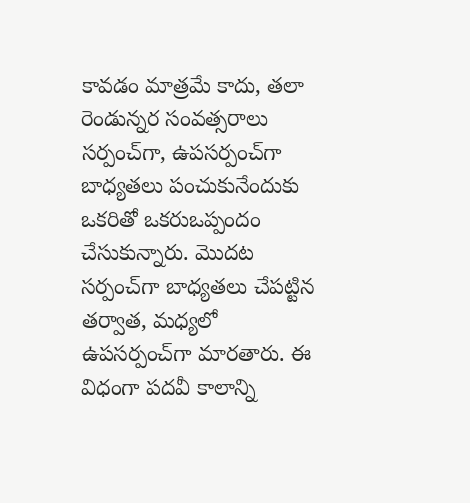కావడం మాత్రమే కాదు, తలా రెండున్నర సంవత్సరాలు సర్పంచ్‌గా, ఉపసర్పంచ్‌గా బాధ్యతలు పంచుకునేందుకు ఒకరితో ఒకరుఒప్పందం చేసుకున్నారు. మొదట సర్పంచ్‌గా బాధ్యతలు చేపట్టిన తర్వాత, మధ్యలో ఉపసర్పంచ్‌గా మారతారు. ఈ విధంగా పదవీ కాలాన్ని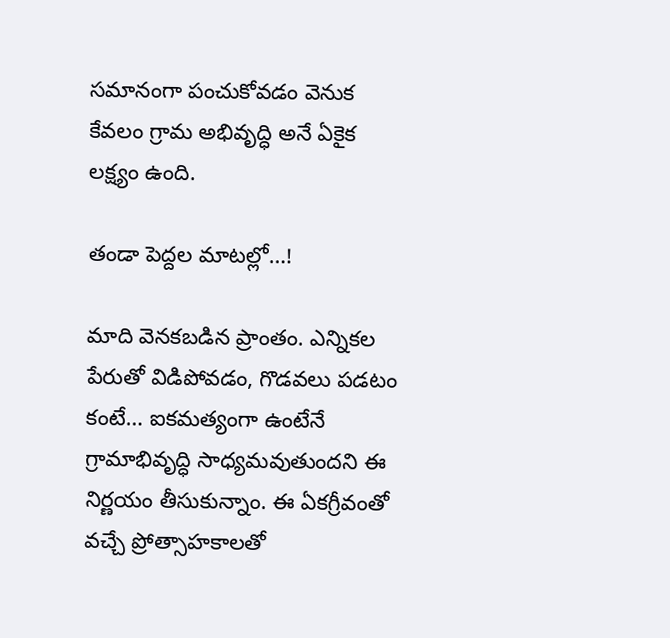సమానంగా పంచుకోవడం వెనుక కేవలం గ్రామ అభివృద్ధి అనే ఏకైక లక్ష్యం ఉంది.

తండా పెద్దల మాటల్లో…!

మాది వెనకబడిన ప్రాంతం. ఎన్నికల పేరుతో విడిపోవడం, గొడవలు పడటం కంటే… ఐకమత్యంగా ఉంటేనే గ్రామాభివృద్ధి సాధ్యమవుతుందని ఈ నిర్ణయం తీసుకున్నాం. ఈ ఏకగ్రీవంతో వచ్చే ప్రోత్సాహకాలతో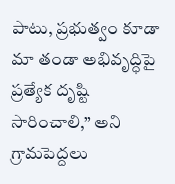పాటు, ప్రభుత్వం కూడా మా తండా అభివృద్ధిపై ప్రత్యేక దృష్టి సారించాలి,” అని గ్రామపెద్దలు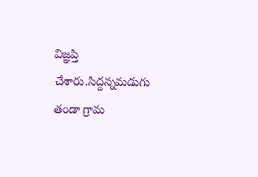విజ్ఞప్తి చేశారు.సిద్దన్నమడుగు తండా గ్రామ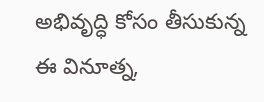అభివృద్ధి కోసం తీసుకున్న ఈ వినూత్న,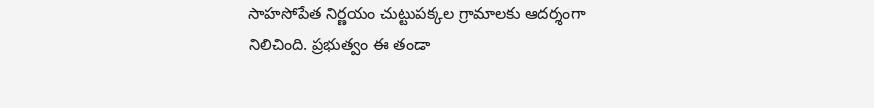సాహసోపేత నిర్ణయం చుట్టుపక్కల గ్రామాలకు ఆదర్శంగా నిలిచింది. ప్రభుత్వం ఈ తండా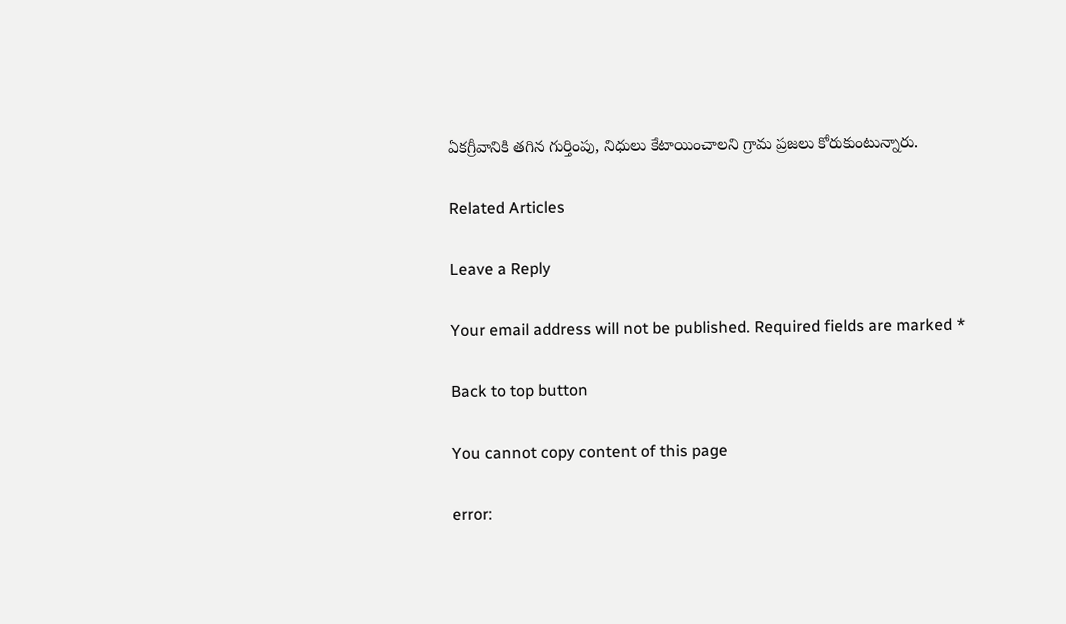ఏకగ్రీవానికి తగిన గుర్తింపు, నిధులు కేటాయించాలని గ్రామ ప్రజలు కోరుకుంటున్నారు.

Related Articles

Leave a Reply

Your email address will not be published. Required fields are marked *

Back to top button

You cannot copy content of this page

error: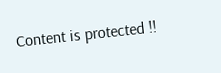Content is protected !!